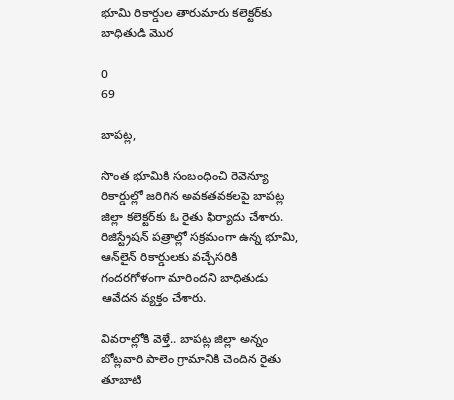భూమి రికార్డుల తారుమారు కలెక్టర్‌కు బాధితుడి మొర

0
69

బాపట్ల,

సొంత భూమికి సంబంధించి రెవెన్యూ రికార్డుల్లో జరిగిన అవకతవకలపై బాపట్ల జిల్లా కలెక్టర్‌కు ఓ రైతు ఫిర్యాదు చేశారు. రిజిస్ట్రేషన్ పత్రాల్లో సక్రమంగా ఉన్న భూమి, ఆన్‌లైన్ రికార్డులకు వచ్చేసరికి గందరగోళంగా మారిందని బాధితుడు ఆవేదన వ్యక్తం చేశారు.

వివరాల్లోకి వెళ్తే.. బాపట్ల జిల్లా అన్నం బోట్లవారి పాలెం గ్రామానికి చెందిన రైతు తూబాటి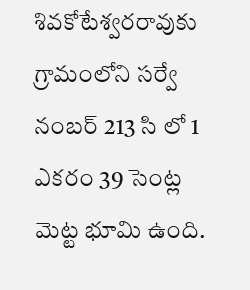శివకోటేశ్వరరావుకు గ్రామంలోని సర్వే నంబర్ 213 సి లో 1 ఎకరం 39 సెంట్ల మెట్ట భూమి ఉంది.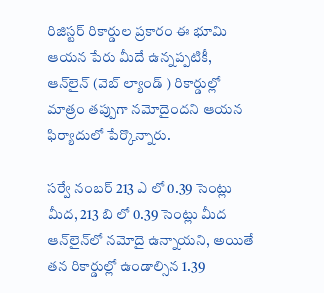రిజిస్టర్ రికార్డుల ప్రకారం ఈ భూమి ఆయన పేరు మీదే ఉన్నప్పటికీ, ఆన్‌లైన్ (వెబ్ ల్యాండ్ ) రికార్డుల్లో మాత్రం తప్పుగా నమోదైందని ఆయన ఫిర్యాదులో పేర్కొన్నారు.

సర్వే నంబర్ 213 ఎ లో 0.39 సెంట్లు మీద, 213 బి లో 0.39 సెంట్లు మీద ఆన్‌లైన్‌లో నమోదై ఉన్నాయని, అయితే తన రికార్డుల్లో ఉండాల్సిన 1.39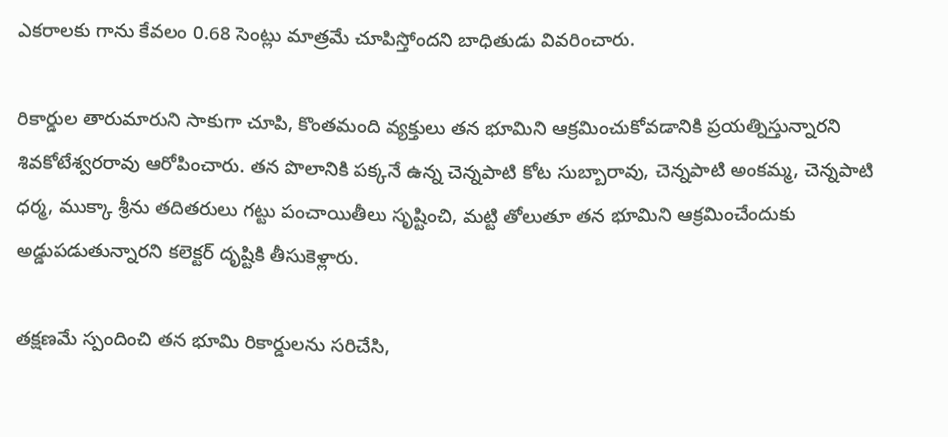ఎకరాలకు గాను కేవలం 0.68 సెంట్లు మాత్రమే చూపిస్తోందని బాధితుడు వివరించారు.

రికార్డుల తారుమారుని సాకుగా చూపి, కొంతమంది వ్యక్తులు తన భూమిని ఆక్రమించుకోవడానికి ప్రయత్నిస్తున్నారని శివకోటేశ్వరరావు ఆరోపించారు. తన పొలానికి పక్కనే ఉన్న చెన్నపాటి కోట సుబ్బారావు, చెన్నపాటి అంకమ్మ, చెన్నపాటి ధర్మ, ముక్కా శ్రీను తదితరులు గట్టు పంచాయితీలు సృష్టించి, మట్టి తోలుతూ తన భూమిని ఆక్రమించేందుకు అడ్డుపడుతున్నారని కలెక్టర్‌ దృష్టికి తీసుకెళ్లారు.

తక్షణమే స్పందించి తన భూమి రికార్డులను సరిచేసి,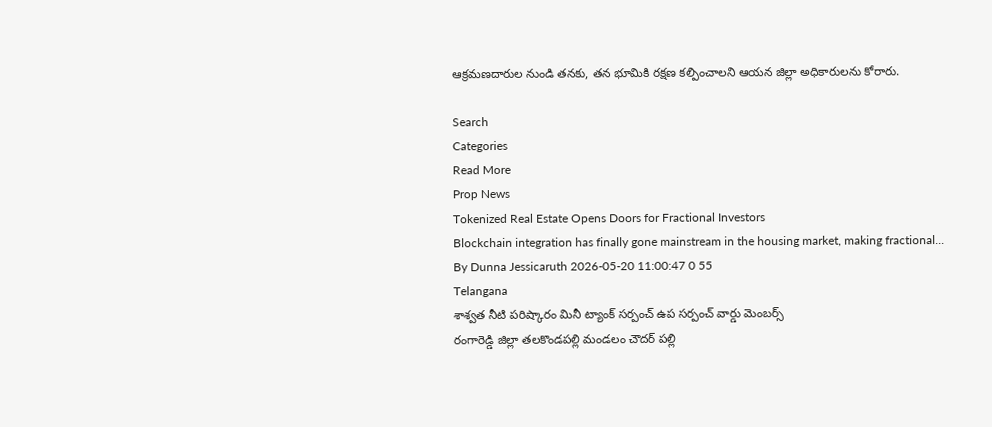ఆక్రమణదారుల నుండి తనకు, తన భూమికి రక్షణ కల్పించాలని ఆయన జిల్లా అధికారులను కోరారు.

Search
Categories
Read More
Prop News
Tokenized Real Estate Opens Doors for Fractional Investors
Blockchain integration has finally gone mainstream in the housing market, making fractional...
By Dunna Jessicaruth 2026-05-20 11:00:47 0 55
Telangana
శాశ్వత నీటి పరిష్కారం మినీ ట్యాంక్ సర్పంచ్ ఉప సర్పంచ్ వార్డు మెంబర్స్
రంగారెడ్డి జిల్లా తలకొండపల్లి మండలం చౌదర్ పల్లి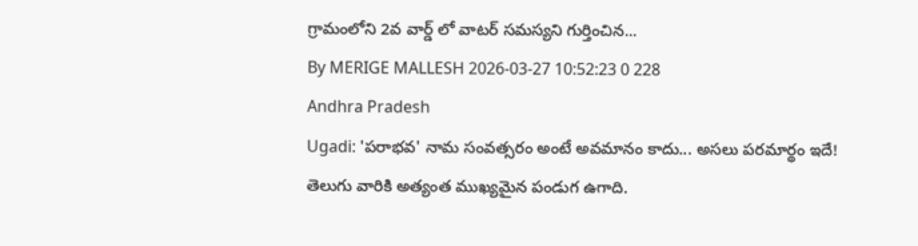గ్రామంలోని 2వ వార్డ్ లో వాటర్ సమస్యని గుర్తించిన...
By MERIGE MALLESH 2026-03-27 10:52:23 0 228
Andhra Pradesh
Ugadi: 'పరాభవ' నామ సంవత్సరం అంటే అవమానం కాదు... అసలు పరమార్థం ఇదే!
తెలుగు వారికి అత్యంత ముఖ్యమైన పండుగ ఉగాది.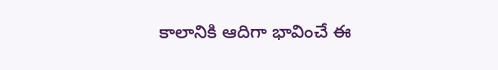కాలానికి ఆదిగా భావించే ఈ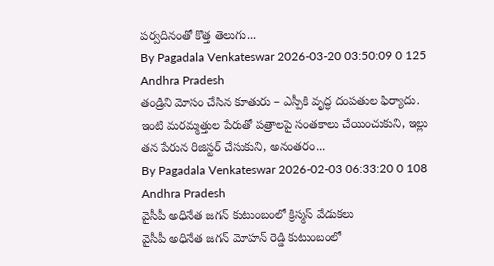పర్వదినంతో కొత్త తెలుగు...
By Pagadala Venkateswar 2026-03-20 03:50:09 0 125
Andhra Pradesh
తండ్రిని మోసం చేసిన కూతురు – ఎస్పీకి వృద్ధ దంపతుల ఫిర్యాదు.
ఇంటి మరమ్మత్తుల పేరుతో పత్రాలపై సంతకాలు చేయించుకుని, ఇల్లు తన పేరున రిజిస్టర్ చేసుకుని, అనంతరం...
By Pagadala Venkateswar 2026-02-03 06:33:20 0 108
Andhra Pradesh
వైసీపీ అధినేత జగన్ కుటుంబంలో క్రిస్మస్ వేడుకలు
వైసీపీ అధినేత జగన్ మోహన్ రెడ్డి కుటుంబంలో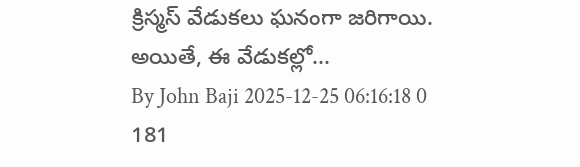క్రిస్మస్ వేడుకలు ఘనంగా జరిగాయి. అయితే, ఈ వేడుకల్లో...
By John Baji 2025-12-25 06:16:18 0 181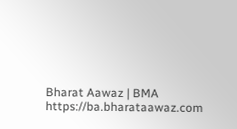Bharat Aawaz | BMA https://ba.bharataawaz.com